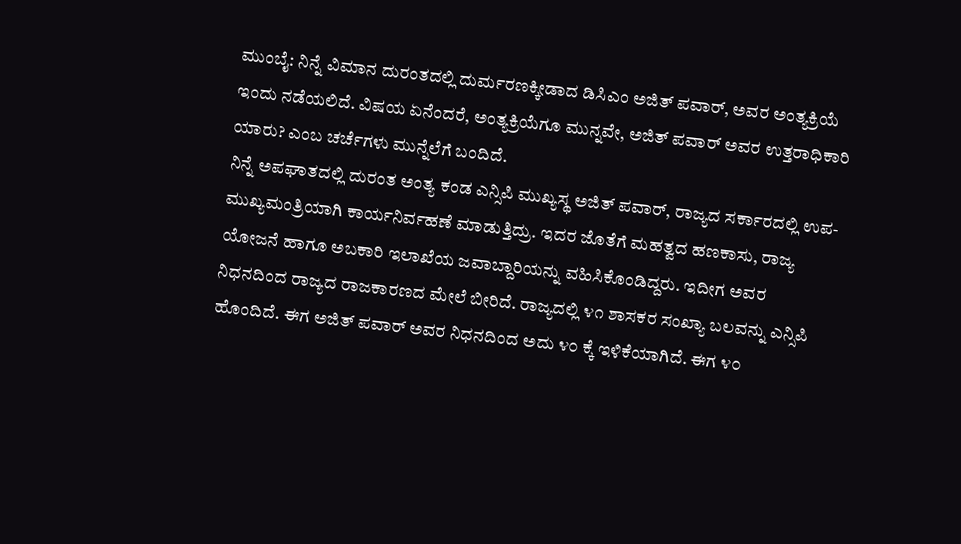ಮುಂಬೈ: ನಿನ್ನೆ ವಿಮಾನ ದುರಂತದಲ್ಲಿ ದುರ್ಮರಣಕ್ಕೀಡಾದ ಡಿಸಿಎಂ ಅಜಿತ್ ಪವಾರ್, ಅವರ ಅಂತ್ಯಕ್ರಿಯೆ ಇಂದು ನಡೆಯಲಿದೆ. ವಿಷಯ ಏನೆಂದರೆ, ಅಂತ್ಯಕ್ರಿಯೆಗೂ ಮುನ್ನವೇ, ಅಜಿತ್ ಪವಾರ್ ಅವರ ಉತ್ತರಾಧಿಕಾರಿ ಯಾರು? ಎಂಬ ಚರ್ಚೆಗಳು ಮುನ್ನೆಲೆಗೆ ಬಂದಿದೆ.
ನಿನ್ನೆ ಅಪಘಾತದಲ್ಲಿ ದುರಂತ ಅಂತ್ಯ ಕಂಡ ಎನ್ಸಿಪಿ ಮುಖ್ಯಸ್ಥ ಅಜಿತ್ ಪವಾರ್, ರಾಜ್ಯದ ಸರ್ಕಾರದಲ್ಲಿ ಉಪ- ಮುಖ್ಯಮಂತ್ರಿಯಾಗಿ ಕಾರ್ಯನಿರ್ವಹಣೆ ಮಾಡುತ್ತಿದ್ರು. ಇದರ ಜೊತೆಗೆ ಮಹತ್ವದ ಹಣಕಾಸು, ರಾಜ್ಯ ಯೋಜನೆ ಹಾಗೂ ಅಬಕಾರಿ ಇಲಾಖೆಯ ಜವಾಬ್ದಾರಿಯನ್ನು ವಹಿಸಿಕೊಂಡಿದ್ದರು. ಇದೀಗ ಅವರ ನಿಧನದಿಂದ ರಾಜ್ಯದ ರಾಜಕಾರಣದ ಮೇಲೆ ಬೀರಿದೆ. ರಾಜ್ಯದಲ್ಲಿ ೪೧ ಶಾಸಕರ ಸಂಖ್ಯಾ ಬಲವನ್ನು ಎನ್ಸಿಪಿ ಹೊಂದಿದೆ. ಈಗ ಅಜಿತ್ ಪವಾರ್ ಅವರ ನಿಧನದಿಂದ ಅದು ೪೦ ಕ್ಕೆ ಇಳಿಕೆಯಾಗಿದೆ. ಈಗ ೪೦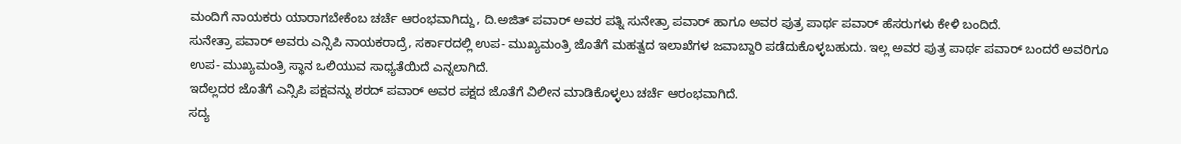ಮಂದಿಗೆ ನಾಯಕರು ಯಾರಾಗಬೇಕೆಂಬ ಚರ್ಚೆ ಆರಂಭವಾಗಿದ್ದು, ದಿ.ಅಜಿತ್ ಪವಾರ್ ಅವರ ಪತ್ನಿ ಸುನೇತ್ರಾ ಪವಾರ್ ಹಾಗೂ ಅವರ ಪುತ್ರ ಪಾರ್ಥ ಪವಾರ್ ಹೆಸರುಗಳು ಕೇಳಿ ಬಂದಿದೆ.
ಸುನೇತ್ರಾ ಪವಾರ್ ಅವರು ಎನ್ಸಿಪಿ ನಾಯಕರಾದ್ರೆ, ಸರ್ಕಾರದಲ್ಲಿ ಉಪ- ಮುಖ್ಯಮಂತ್ರಿ ಜೊತೆಗೆ ಮಹತ್ವದ ಇಲಾಖೆಗಳ ಜವಾಬ್ದಾರಿ ಪಡೆದುಕೊಳ್ಳಬಹುದು. ಇಲ್ಲ ಅವರ ಪುತ್ರ ಪಾರ್ಥ ಪವಾರ್ ಬಂದರೆ ಅವರಿಗೂ ಉಪ- ಮುಖ್ಯಮಂತ್ರಿ ಸ್ಥಾನ ಒಲಿಯುವ ಸಾಧ್ಯತೆಯಿದೆ ಎನ್ನಲಾಗಿದೆ.
ಇದೆಲ್ಲದರ ಜೊತೆಗೆ ಎನ್ಸಿಪಿ ಪಕ್ಷವನ್ನು ಶರದ್ ಪವಾರ್ ಅವರ ಪಕ್ಷದ ಜೊತೆಗೆ ವಿಲೀನ ಮಾಡಿಕೊಳ್ಳಲು ಚರ್ಚೆ ಆರಂಭವಾಗಿದೆ.
ಸದ್ಯ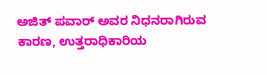ಅಜಿತ್ ಪವಾರ್ ಅವರ ನಿಧನರಾಗಿರುವ ಕಾರಣ, ಉತ್ತರಾಧಿಕಾರಿಯ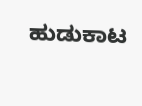ಹುಡುಕಾಟ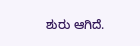ಶುರು ಆಗಿದೆ.